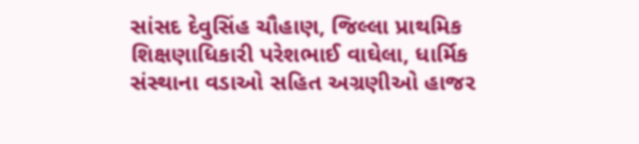સાંસદ દેવુસિંહ ચૌહાણ, જિલ્લા પ્રાથમિક શિક્ષણાધિકારી પરેશભાઈ વાઘેલા, ધાર્મિક સંસ્થાના વડાઓ સહિત અગ્રણીઓ હાજર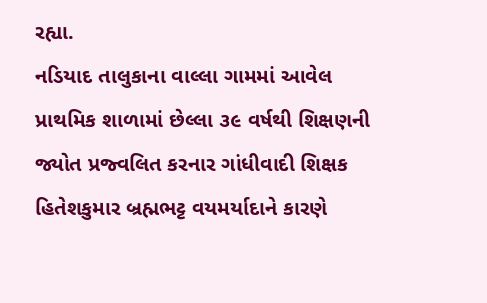રહ્યા.
નડિયાદ તાલુકાના વાલ્લા ગામમાં આવેલ પ્રાથમિક શાળામાં છેલ્લા ૩૯ વર્ષથી શિક્ષણની જ્યોત પ્રજ્વલિત કરનાર ગાંધીવાદી શિક્ષક હિતેશકુમાર બ્રહ્મભટ્ટ વયમર્યાદાને કારણે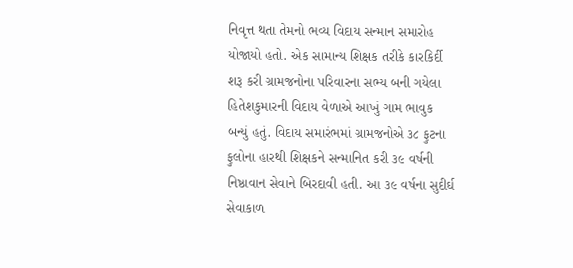નિવૃત્ત થતા તેમનો ભવ્ય વિદાય સન્માન સમારોહ યોજાયો હતો. એક સામાન્ય શિક્ષક તરીકે કારકિર્દી શરૂ કરી ગ્રામજનોના પરિવારના સભ્ય બની ગયેલા હિતેશકુમારની વિદાય વેળાએ આખું ગામ ભાવુક બન્યું હતું. વિદાય સમારંભમાં ગ્રામજનોએ ૩૮ ફુટના ફુલોના હારથી શિક્ષકને સન્માનિત કરી ૩૯ વર્ષની નિષ્ઠાવાન સેવાને બિરદાવી હતી. આ ૩૯ વર્ષના સુદીર્ઘ સેવાકાળ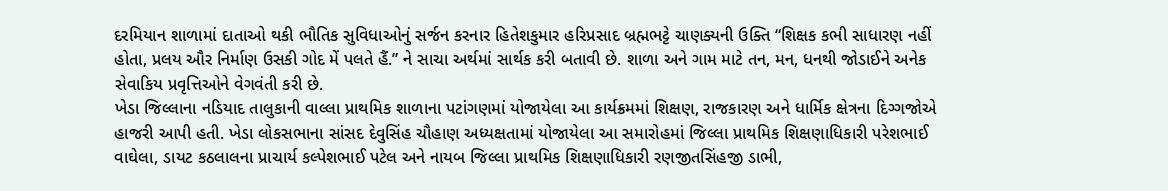દરમિયાન શાળામાં દાતાઓ થકી ભૌતિક સુવિધાઓનું સર્જન કરનાર હિતેશકુમાર હરિપ્રસાદ બ્રહ્મભટ્ટે ચાણક્યની ઉક્તિ “શિક્ષક કભી સાધારણ નહીં હોતા, પ્રલય ઔર નિર્માણ ઉસકી ગોદ મેં પલતે હૈં.” ને સાચા અર્થમાં સાર્થક કરી બતાવી છે. શાળા અને ગામ માટે તન, મન, ધનથી જોડાઈને અનેક સેવાકિય પ્રવૃત્તિઓને વેગવંતી કરી છે.
ખેડા જિલ્લાના નડિયાદ તાલુકાની વાલ્લા પ્રાથમિક શાળાના પટાંગણમાં યોજાયેલા આ કાર્યક્રમમાં શિક્ષણ, રાજકારણ અને ધાર્મિક ક્ષેત્રના દિગ્ગજોએ હાજરી આપી હતી. ખેડા લોકસભાના સાંસદ દેવુસિંહ ચૌહાણ અધ્યક્ષતામાં યોજાયેલા આ સમારોહમાં જિલ્લા પ્રાથમિક શિક્ષણાધિકારી પરેશભાઈ વાઘેલા, ડાયટ કઠલાલના પ્રાચાર્ય કલ્પેશભાઈ પટેલ અને નાયબ જિલ્લા પ્રાથમિક શિક્ષણાધિકારી રણજીતસિંહજી ડાભી,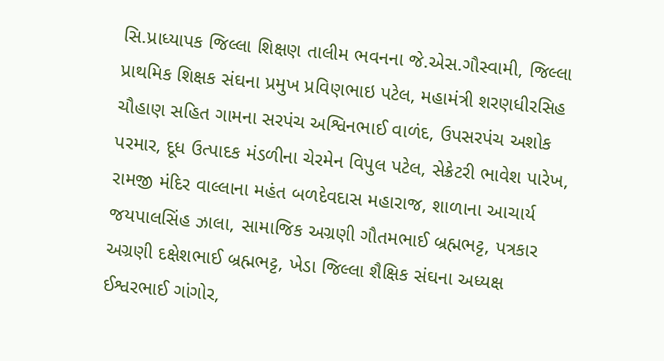સિ.પ્રાધ્યાપક જિલ્લા શિક્ષણ તાલીમ ભવનના જે.એસ.ગૌસ્વામી, જિલ્લા પ્રાથમિક શિક્ષક સંઘના પ્રમુખ પ્રવિણભાઇ પટેલ, મહામંત્રી શરણધીરસિહ ચૌહાણ સહિત ગામના સરપંચ અશ્વિનભાઈ વાળંદ, ઉપસરપંચ અશોક પરમાર, દૂધ ઉત્પાદક મંડળીના ચેરમેન વિપુલ પટેલ, સેક્રેટરી ભાવેશ પારેખ, રામજી મંદિર વાલ્લાના મહંત બળદેવદાસ મહારાજ, શાળાના આચાર્ય જયપાલસિંહ ઝાલા, સામાજિક અગ્રણી ગૌતમભાઈ બ્રહ્મભટ્ટ, પત્રકાર અગ્રણી દક્ષેશભાઈ બ્રહ્મભટ્ટ, ખેડા જિલ્લા શૈક્ષિક સંઘના અધ્યક્ષ ઈશ્વરભાઈ ગાંગોર,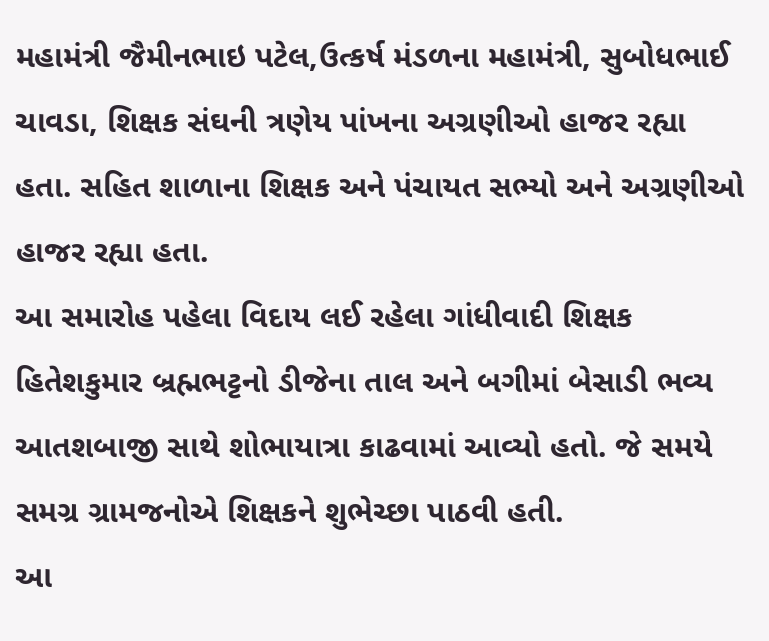મહામંત્રી જૈમીનભાઇ પટેલ,ઉત્કર્ષ મંડળના મહામંત્રી, સુબોધભાઈ ચાવડા, શિક્ષક સંઘની ત્રણેય પાંખના અગ્રણીઓ હાજર રહ્યા હતા. સહિત શાળાના શિક્ષક અને પંચાયત સભ્યો અને અગ્રણીઓ હાજર રહ્યા હતા.
આ સમારોહ પહેલા વિદાય લઈ રહેલા ગાંધીવાદી શિક્ષક હિતેશકુમાર બ્રહ્મભટ્ટનો ડીજેના તાલ અને બગીમાં બેસાડી ભવ્ય આતશબાજી સાથે શોભાયાત્રા કાઢવામાં આવ્યો હતો. જે સમયે સમગ્ર ગ્રામજનોએ શિક્ષકને શુભેચ્છા પાઠવી હતી.
આ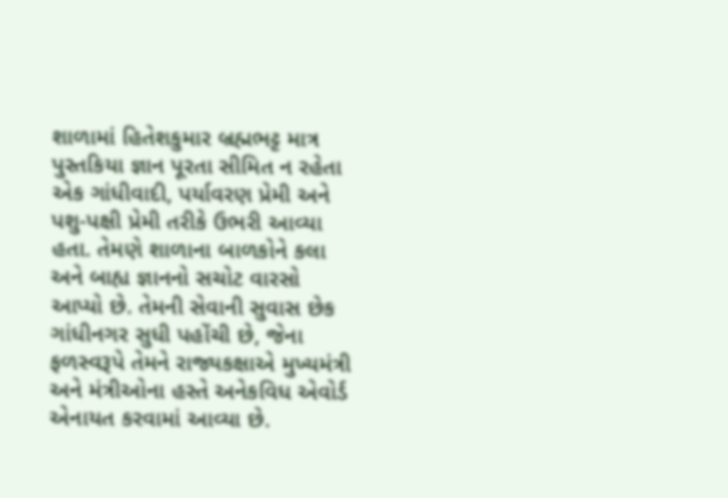શાળામાં હિતેશકુમાર બ્રહ્મભટ્ટ માત્ર પુસ્તકિયા જ્ઞાન પૂરતા સીમિત ન રહેતા એક ગાંધીવાદી, પર્યાવરણ પ્રેમી અને પશુ-પક્ષી પ્રેમી તરીકે ઉભરી આવ્યા હતા. તેમણે શાળાના બાળકોને કલા અને બાહ્ય જ્ઞાનનો સચોટ વારસો આપ્યો છે. તેમની સેવાની સુવાસ છેક ગાંધીનગર સુધી પહોંચી છે, જેના ફળસ્વરૂપે તેમને રાજ્યકક્ષાએ મુખ્યમંત્રી અને મંત્રીઓના હસ્તે અનેકવિધ એવોર્ડ એનાયત કરવામાં આવ્યા છે.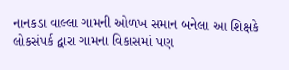નાનકડા વાલ્લા ગામની ઓળખ સમાન બનેલા આ શિક્ષકે લોકસંપર્ક દ્વારા ગામના વિકાસમાં પણ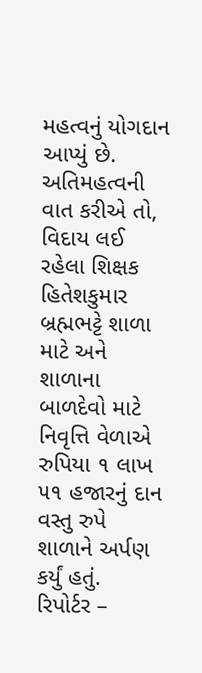મહત્વનું યોગદાન આપ્યું છે.
અતિમહત્વની વાત કરીએ તો, વિદાય લઈ રહેલા શિક્ષક હિતેશકુમાર બ્રહ્મભટ્ટે શાળા માટે અને શાળાના બાળદેવો માટે નિવૃત્તિ વેળાએ રુપિયા ૧ લાખ ૫૧ હજારનું દાન વસ્તુ રુપે શાળાને અર્પણ કર્યું હતું.
રિપોર્ટર –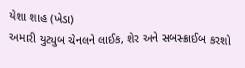યેશા શાહ (ખેડા)
અમારી યુટ્યુબ ચેનલને લાઈક, શેર અને સબસ્ક્રાઈબ કરશો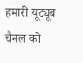हमारी यूट्यूब चैनल को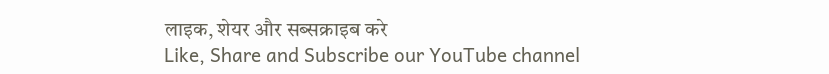लाइक, शेयर और सब्सक्राइब करे
Like, Share and Subscribe our YouTube channel